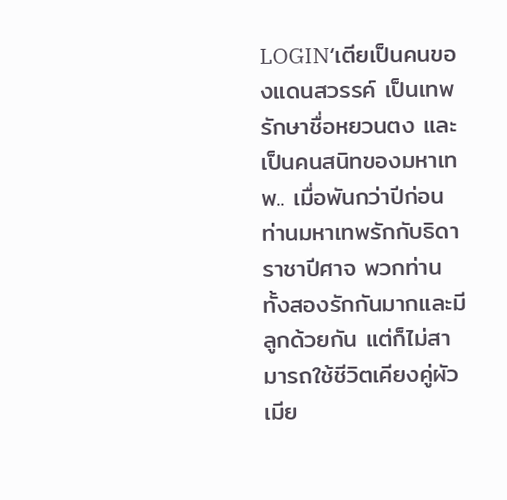LOGIN‘เตียเป็นคนของแดนสวรรค์ เป็นเทพรักษาชื่อหยวนตง และเป็นคนสนิทของมหาเทพ.. เมื่อพันกว่าปีก่อนท่านมหาเทพรักกับธิดาราชาปีศาจ พวกท่านทั้งสองรักกันมากและมีลูกด้วยกัน แต่ก็ไม่สามารถใช้ชีวิตเคียงคู่ผัวเมีย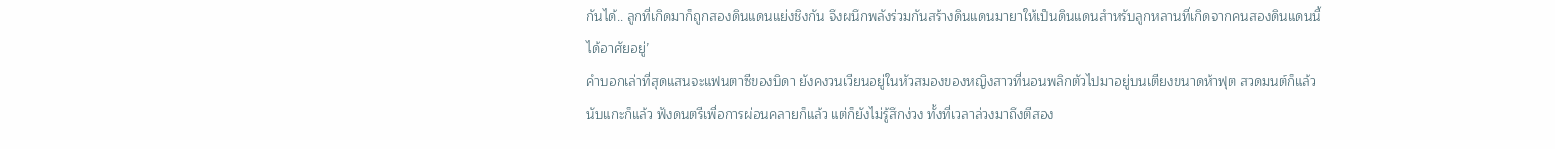กันได้.. ลูกที่เกิดมาก็ถูกสองดินแดนแย่งชิงกัน จึงผนึกพลังร่วมกันสร้างดินแดนมายาให้เป็นดินแดนสำหรับลูกหลานที่เกิดจากคนสองดินแดนนี้ได้อาศัยอยู่’
คำบอกเล่าที่สุดแสนจะแฟนตาซีของบิดา ยังคงวนเวียนอยู่ในหัวสมองของหญิงสาวที่นอนพลิกตัวไปมาอยู่บนเตียงขนาดห้าฟุต สวดมนต์ก็แล้ว นับแกะก็แล้ว ฟังดนตรีเพื่อการผ่อนคลายก็แล้ว แต่ก็ยังไม่รู้สึกง่วง ทั้งที่เวลาล่วงมาถึงตีสอง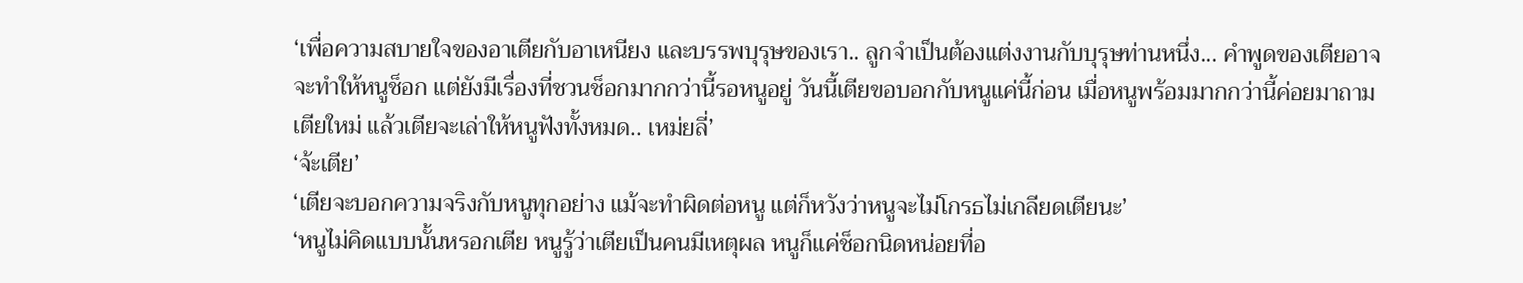‘เพื่อความสบายใจของอาเตียกับอาเหนียง และบรรพบุรุษของเรา.. ลูกจำเป็นต้องแต่งงานกับบุรุษท่านหนึ่ง... คำพูดของเตียอาจจะทำให้หนูช็อก แต่ยังมีเรื่องที่ชวนช็อกมากกว่านี้รอหนูอยู่ วันนี้เตียขอบอกกับหนูแค่นี้ก่อน เมื่อหนูพร้อมมากกว่านี้ค่อยมาถามเตียใหม่ แล้วเตียจะเล่าให้หนูฟังทั้งหมด.. เหม่ยลี่’
‘จ้ะเตีย’
‘เตียจะบอกความจริงกับหนูทุกอย่าง แม้จะทำผิดต่อหนู แต่ก็หวังว่าหนูจะไม่โกรธไม่เกลียดเตียนะ’
‘หนูไม่คิดแบบนั้นหรอกเตีย หนูรู้ว่าเตียเป็นคนมีเหตุผล หนูก็แค่ช็อกนิดหน่อยที่อ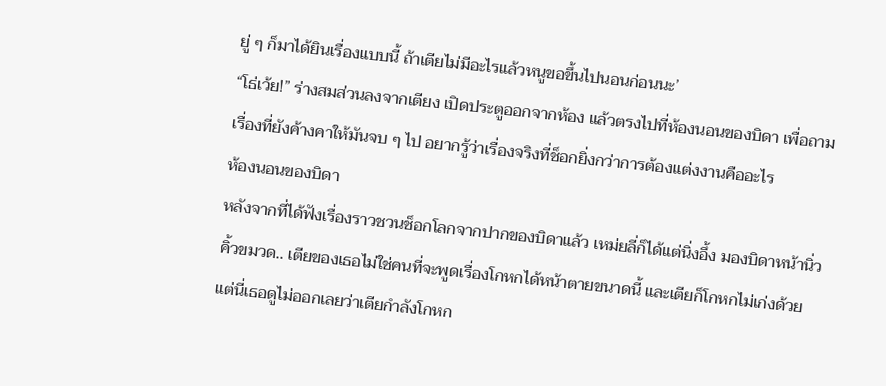ยู่ ๆ ก็มาได้ยินเรื่องแบบนี้ ถ้าเตียไม่มีอะไรแล้วหนูขอขึ้นไปนอนก่อนนะ’
“โธ่เว้ย!” ร่างสมส่วนลงจากเตียง เปิดประตูออกจากห้อง แล้วตรงไปที่ห้องนอนของบิดา เพื่อถามเรื่องที่ยังค้างคาให้มันจบ ๆ ไป อยากรู้ว่าเรื่องจริงที่ช็อกยิ่งกว่าการต้องแต่งงานคืออะไร
ห้องนอนของบิดา
หลังจากที่ได้ฟังเรื่องราวชวนช็อกโลกจากปากของบิดาแล้ว เหม่ยลี่ก็ได้แต่นิ่งอึ้ง มองบิดาหน้านิ่วคิ้วขมวด.. เตียของเธอไม่ใช่คนที่จะพูดเรื่องโกหกได้หน้าตายขนาดนี้ และเตียก็โกหกไม่เก่งด้วย
แต่นี่เธอดูไม่ออกเลยว่าเตียกำลังโกหก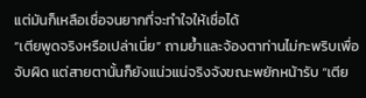แต่มันก็เหลือเชื่อจนยากที่จะทำใจให้เชื่อได้
“เตียพูดจริงหรือเปล่าเนี่ย” ถามย้ำและจ้องตาท่านไม่กะพริบเพื่อจับผิด แต่สายตานั้นก็ยังแน่วแน่จริงจังขณะพยักหน้ารับ “เตีย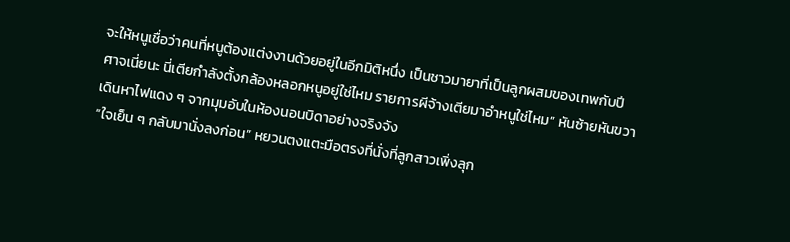จะให้หนูเชื่อว่าคนที่หนูต้องแต่งงานด้วยอยู่ในอีกมิติหนึ่ง เป็นชาวมายาที่เป็นลูกผสมของเทพกับปีศาจเนี่ยนะ นี่เตียกำลังตั้งกล้องหลอกหนูอยู่ใช่ไหม รายการผีจ้างเตียมาอำหนูใช่ไหม” หันซ้ายหันขวา เดินหาไฟแดง ๆ จากมุมอับในห้องนอนบิดาอย่างจริงจัง
“ใจเย็น ๆ กลับมานั่งลงก่อน” หยวนตงแตะมือตรงที่นั่งที่ลูกสาวเพิ่งลุก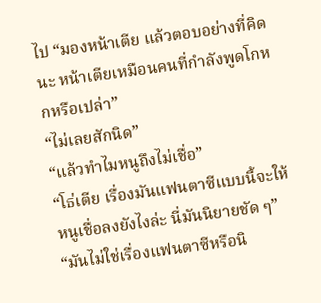ไป “มองหน้าเตีย แล้วตอบอย่างที่คิดนะ หน้าเตียเหมือนคนที่กำลังพูดโกหกหรือเปล่า”
“ไม่เลยสักนิด”
“แล้วทำไมหนูถึงไม่เชื่อ”
“โธ่เตีย เรื่องมันแฟนตาซีแบบนี้จะให้หนูเชื่อลงยังไงล่ะ นี่มันนิยายชัด ๆ”
“มันไม่ใช่เรื่องแฟนตาซีหรือนิ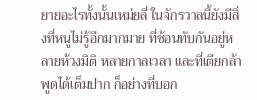ยายอะไรทั้งนั้นเหม่ยลี่ ในจักรวาลนี้ยังมีสิ่งที่หนูไม่รู้อีกมากมาย ที่ซ้อนทับกันอยู่หลายห้วงมิติ หลายกาลเวลา และที่เตียกล้าพูดได้เต็มปาก ก็อย่างที่บอก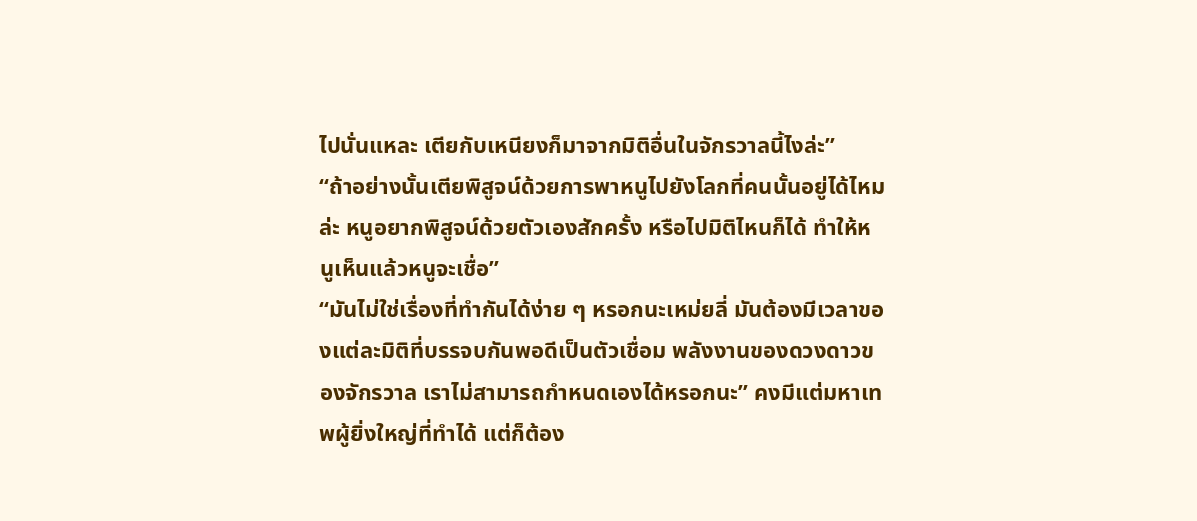ไปนั่นแหละ เตียกับเหนียงก็มาจากมิติอื่นในจักรวาลนี้ไงล่ะ”
“ถ้าอย่างนั้นเตียพิสูจน์ด้วยการพาหนูไปยังโลกที่คนนั้นอยู่ได้ไหมล่ะ หนูอยากพิสูจน์ด้วยตัวเองสักครั้ง หรือไปมิติไหนก็ได้ ทำให้หนูเห็นแล้วหนูจะเชื่อ”
“มันไม่ใช่เรื่องที่ทำกันได้ง่าย ๆ หรอกนะเหม่ยลี่ มันต้องมีเวลาของแต่ละมิติที่บรรจบกันพอดีเป็นตัวเชื่อม พลังงานของดวงดาวของจักรวาล เราไม่สามารถกำหนดเองได้หรอกนะ” คงมีแต่มหาเทพผู้ยิ่งใหญ่ที่ทำได้ แต่ก็ต้อง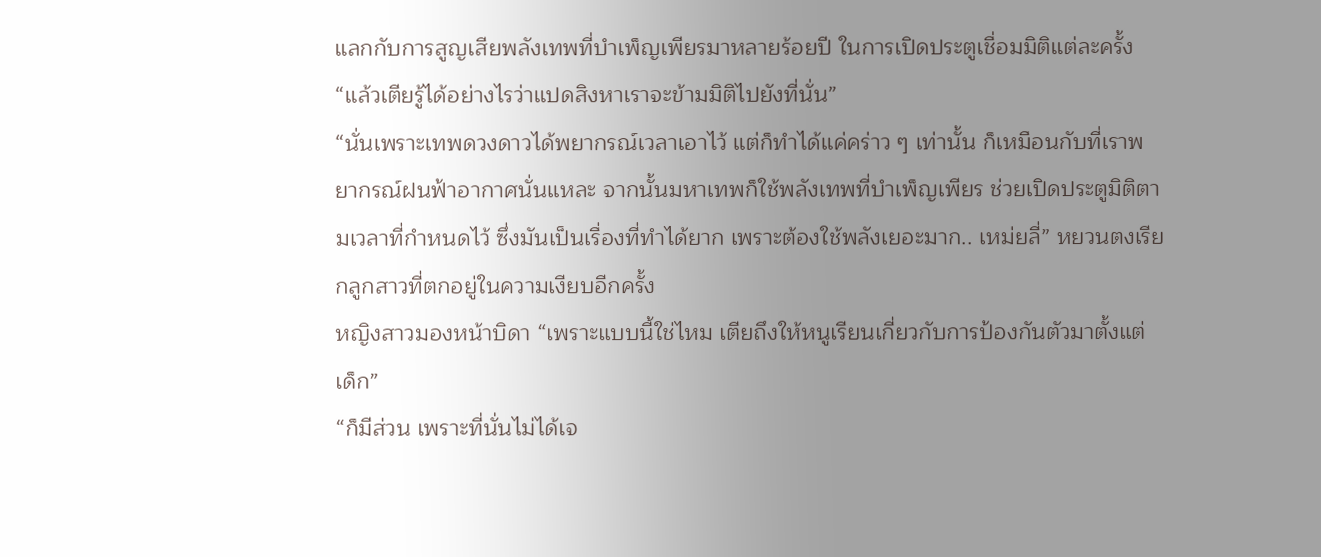แลกกับการสูญเสียพลังเทพที่บำเพ็ญเพียรมาหลายร้อยปี ในการเปิดประตูเชื่อมมิติแต่ละครั้ง
“แล้วเตียรู้ได้อย่างไรว่าแปดสิงหาเราจะข้ามมิติไปยังที่นั่น”
“นั่นเพราะเทพดวงดาวได้พยากรณ์เวลาเอาไว้ แต่ก็ทำได้แค่คร่าว ๆ เท่านั้น ก็เหมือนกับที่เราพยากรณ์ฝนฟ้าอากาศนั่นแหละ จากนั้นมหาเทพก็ใช้พลังเทพที่บำเพ็ญเพียร ช่วยเปิดประตูมิติตามเวลาที่กำหนดไว้ ซึ่งมันเป็นเรื่องที่ทำได้ยาก เพราะต้องใช้พลังเยอะมาก.. เหม่ยลี่” หยวนตงเรียกลูกสาวที่ตกอยู่ในความเงียบอีกครั้ง
หญิงสาวมองหน้าบิดา “เพราะแบบนี้ใช่ไหม เตียถึงให้หนูเรียนเกี่ยวกับการป้องกันตัวมาตั้งแต่เด็ก”
“ก็มีส่วน เพราะที่นั่นไม่ได้เจ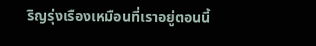ริญรุ่งเรืองเหมือนที่เราอยู่ตอนนี้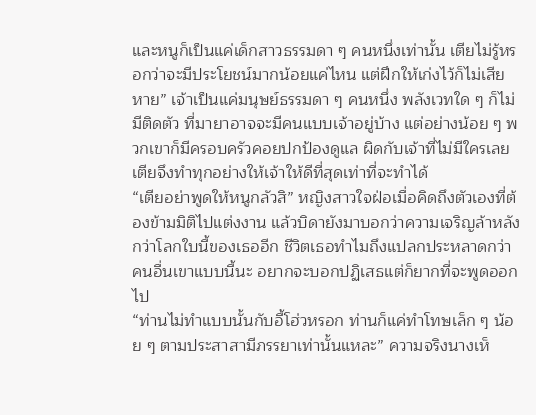และหนูก็เป็นแค่เด็กสาวธรรมดา ๆ คนหนึ่งเท่านั้น เตียไม่รู้หรอกว่าจะมีประโยชน์มากน้อยแค่ไหน แต่ฝึกให้เก่งไว้ก็ไม่เสียหาย” เจ้าเป็นแค่มนุษย์ธรรมดา ๆ คนหนึ่ง พลังเวทใด ๆ ก็ไม่มีติดตัว ที่มายาอาจจะมีคนแบบเจ้าอยู่บ้าง แต่อย่างน้อย ๆ พวกเขาก็มีครอบครัวคอยปกป้องดูแล ผิดกับเจ้าที่ไม่มีใครเลย เตียจึงทำทุกอย่างให้เจ้าให้ดีที่สุดเท่าที่จะทำได้
“เตียอย่าพูดให้หนูกลัวสิ” หญิงสาวใจฝ่อเมื่อคิดถึงตัวเองที่ต้องข้ามมิติไปแต่งงาน แล้วบิดายังมาบอกว่าความเจริญล้าหลังกว่าโลกใบนี้ของเธออีก ชีวิตเธอทำไมถึงแปลกประหลาดกว่าคนอื่นเขาแบบนี้นะ อยากจะบอกปฏิเสธแต่ก็ยากที่จะพูดออกไป
“ท่านไม่ทำแบบนั้นกับอี้โฮ่วหรอก ท่านก็แค่ทำโทษเล็ก ๆ น้อย ๆ ตามประสาสามีภรรยาเท่านั้นแหละ” ความจริงนางเห็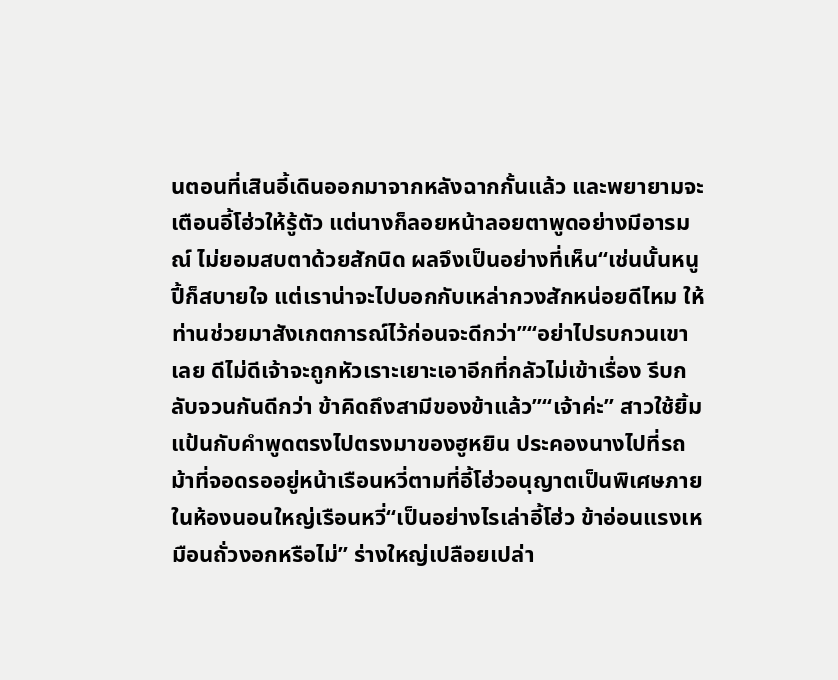นตอนที่เสินอี้เดินออกมาจากหลังฉากกั้นแล้ว และพยายามจะเตือนอี้โฮ่วให้รู้ตัว แต่นางก็ลอยหน้าลอยตาพูดอย่างมีอารมณ์ ไม่ยอมสบตาด้วยสักนิด ผลจึงเป็นอย่างที่เห็น“เช่นนั้นหนูปี้ก็สบายใจ แต่เราน่าจะไปบอกกับเหล่ากวงสักหน่อยดีไหม ให้ท่านช่วยมาสังเกตการณ์ไว้ก่อนจะดีกว่า”“อย่าไปรบกวนเขาเลย ดีไม่ดีเจ้าจะถูกหัวเราะเยาะเอาอีกที่กลัวไม่เข้าเรื่อง รีบกลับจวนกันดีกว่า ข้าคิดถึงสามีของข้าแล้ว”“เจ้าค่ะ” สาวใช้ยิ้มแป้นกับคำพูดตรงไปตรงมาของฮูหยิน ประคองนางไปที่รถม้าที่จอดรออยู่หน้าเรือนหวี่ตามที่อี้โฮ่วอนุญาตเป็นพิเศษภายในห้องนอนใหญ่เรือนหวี่“เป็นอย่างไรเล่าอี้โฮ่ว ข้าอ่อนแรงเหมือนถั่วงอกหรือไม่” ร่างใหญ่เปลือยเปล่า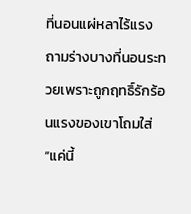ที่นอนแผ่หลาไร้แรง ถามร่างบางที่นอนระทวยเพราะถูกฤทธิ์รักร้อนแรงของเขาโถมใส่“แค่นี้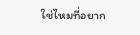ใช่ไหมที่อยาก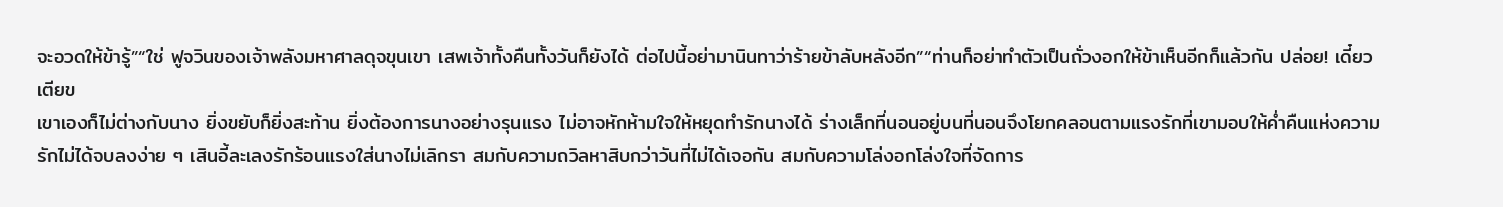จะอวดให้ข้ารู้”“ใช่ ฟูจวินของเจ้าพลังมหาศาลดุจขุนเขา เสพเจ้าทั้งคืนทั้งวันก็ยังได้ ต่อไปนี้อย่ามานินทาว่าร้ายข้าลับหลังอีก”“ท่านก็อย่าทำตัวเป็นถั่วงอกให้ข้าเห็นอีกก็แล้วกัน ปล่อย! เดี๋ยวเตียข
เขาเองก็ไม่ต่างกับนาง ยิ่งขยับก็ยิ่งสะท้าน ยิ่งต้องการนางอย่างรุนแรง ไม่อาจหักห้ามใจให้หยุดทำรักนางได้ ร่างเล็กที่นอนอยู่บนที่นอนจึงโยกคลอนตามแรงรักที่เขามอบให้ค่ำคืนแห่งความรักไม่ได้จบลงง่าย ๆ เสินอี้ละเลงรักร้อนแรงใส่นางไม่เลิกรา สมกับความถวิลหาสิบกว่าวันที่ไม่ได้เจอกัน สมกับความโล่งอกโล่งใจที่จัดการ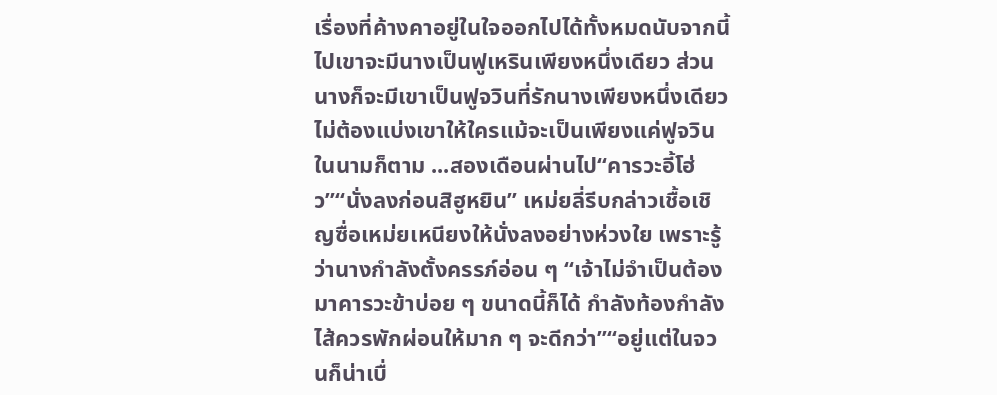เรื่องที่ค้างคาอยู่ในใจออกไปได้ทั้งหมดนับจากนี้ไปเขาจะมีนางเป็นฟูเหรินเพียงหนึ่งเดียว ส่วนนางก็จะมีเขาเป็นฟูจวินที่รักนางเพียงหนึ่งเดียว ไม่ต้องแบ่งเขาให้ใครแม้จะเป็นเพียงแค่ฟูจวินในนามก็ตาม ...สองเดือนผ่านไป“คารวะอี้โฮ่ว”“นั่งลงก่อนสิฮูหยิน” เหม่ยลี่รีบกล่าวเชื้อเชิญซื่อเหม่ยเหนียงให้นั่งลงอย่างห่วงใย เพราะรู้ว่านางกำลังตั้งครรภ์อ่อน ๆ “เจ้าไม่จำเป็นต้องมาคารวะข้าบ่อย ๆ ขนาดนี้ก็ได้ กำลังท้องกำลังไส้ควรพักผ่อนให้มาก ๆ จะดีกว่า”“อยู่แต่ในจวนก็น่าเบื่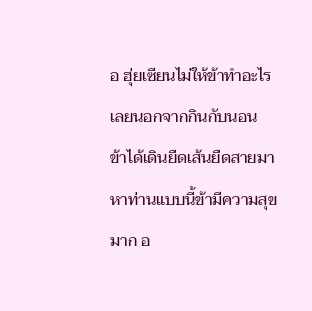อ ฮุ่ยเซียนไม่ให้ข้าทำอะไรเลยนอกจากกินกับนอน ข้าได้เดินยืดเส้นยืดสายมาหาท่านแบบนี้ข้ามีความสุขมาก อ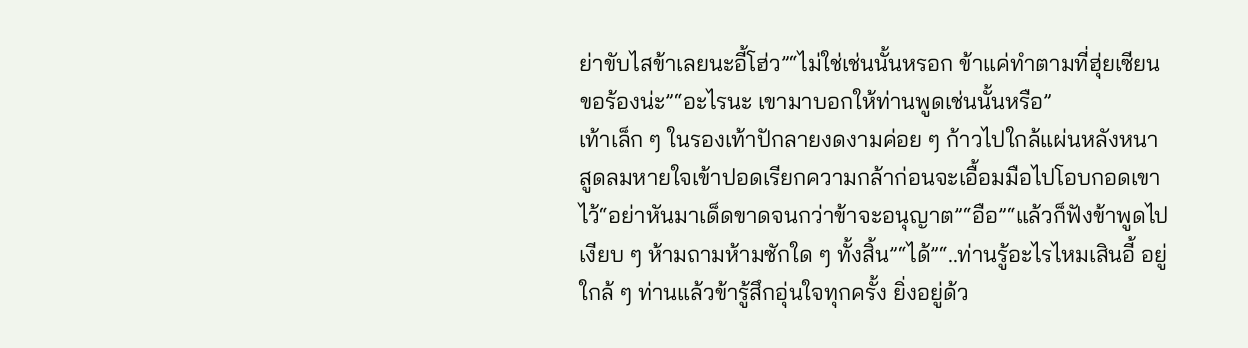ย่าขับไสข้าเลยนะอี้โฮ่ว”“ไม่ใช่เช่นนั้นหรอก ข้าแค่ทำตามที่ฮุ่ยเซียนขอร้องน่ะ”“อะไรนะ เขามาบอกให้ท่านพูดเช่นนั้นหรือ”
เท้าเล็ก ๆ ในรองเท้าปักลายงดงามค่อย ๆ ก้าวไปใกล้แผ่นหลังหนา สูดลมหายใจเข้าปอดเรียกความกล้าก่อนจะเอื้อมมือไปโอบกอดเขาไว้“อย่าหันมาเด็ดขาดจนกว่าข้าจะอนุญาต”“อือ”“แล้วก็ฟังข้าพูดไปเงียบ ๆ ห้ามถามห้ามซักใด ๆ ทั้งสิ้น”“ได้”“..ท่านรู้อะไรไหมเสินอี้ อยู่ใกล้ ๆ ท่านแล้วข้ารู้สึกอุ่นใจทุกครั้ง ยิ่งอยู่ด้ว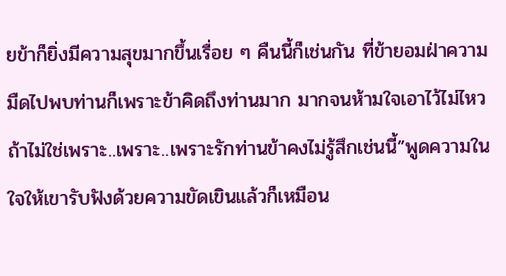ยข้าก็ยิ่งมีความสุขมากขึ้นเรื่อย ๆ คืนนี้ก็เช่นกัน ที่ข้ายอมฝ่าความมืดไปพบท่านก็เพราะข้าคิดถึงท่านมาก มากจนห้ามใจเอาไว้ไม่ไหว ถ้าไม่ใช่เพราะ..เพราะ..เพราะรักท่านข้าคงไม่รู้สึกเช่นนี้”พูดความในใจให้เขารับฟังด้วยความขัดเขินแล้วก็เหมือน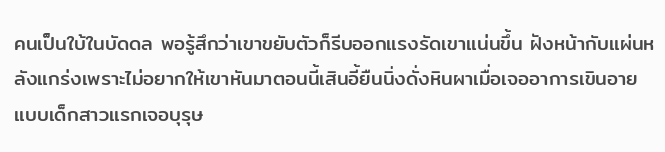คนเป็นใบ้ในบัดดล พอรู้สึกว่าเขาขยับตัวก็รีบออกแรงรัดเขาแน่นขึ้น ฝังหน้ากับแผ่นหลังแกร่งเพราะไม่อยากให้เขาหันมาตอนนี้เสินอี้ยืนนิ่งดั่งหินผาเมื่อเจออาการเขินอายแบบเด็กสาวแรกเจอบุรุษ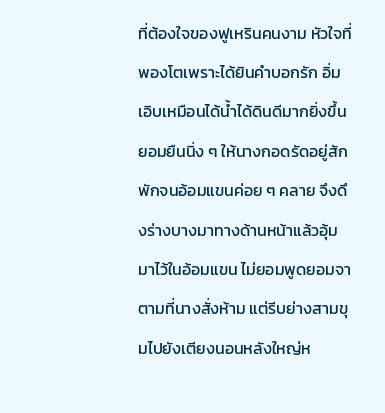ที่ต้องใจของฟูเหรินคนงาม หัวใจที่พองโตเพราะได้ยินคำบอกรัก อิ่มเอิบเหมือนได้น้ำได้ดินดีมากยิ่งขึ้น ยอมยืนนิ่ง ๆ ให้นางกอดรัดอยู่สักพักจนอ้อมแขนค่อย ๆ คลาย จึงดึงร่างบางมาทางด้านหน้าแล้วอุ้มมาไว้ในอ้อมแขน ไม่ยอมพูดยอมจาตามที่นางสั่งห้าม แต่รีบย่างสามขุมไปยังเตียงนอนหลังใหญ่ห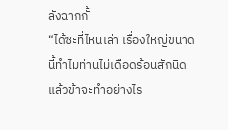ลังฉากกั้
“ได้ซะที่ไหนเล่า เรื่องใหญ่ขนาดนี้ทำไมท่านไม่เดือดร้อนสักนิด แล้วข้าจะทำอย่างไร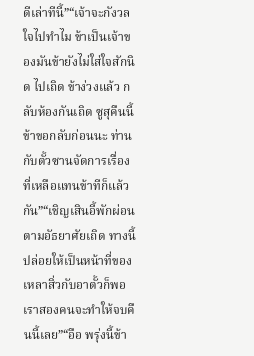ดีเล่าทีนี้”“เจ้าจะกังวลใจไปทำไม ข้าเป็นเจ้าของมันข้ายังไม่ใส่ใจสักนิด ไปเถิด ข้าง่วงแล้ว กลับห้องกันเถิด ซูสุคืนนี้ข้าขอกลับก่อนนะ ท่านกับตั้วซานจัดการเรื่องที่เหลือแทนข้าทีก็แล้วกัน”“เชิญเสินอี้พักผ่อนตามอัธยาศัยเถิด ทางนี้ปล่อยให้เป็นหน้าที่ของเหลาสิ่วกับอาตั้วก็พอ เราสองคนจะทำให้จบคืนนี้เลย”“อือ พรุ่งนี้ข้า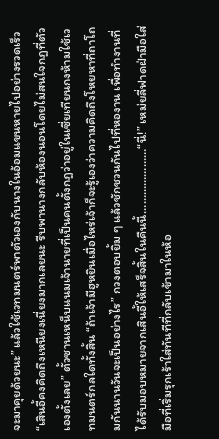จะมาคุยด้วยนะ” แล้วใช้เวทมนตร์พาตัวเองกับนางในอ้อมแขนหายไปอย่างรวดเร็ว“เสินอี้คงคิดถึงเหนียงเนี่ยงมากเลยนะ รีบพานางกลับห้องนอนโดยไม่สนใจกฎที่ตัวเองตั้งเลย” ตั้วซานเหน็บแนมเจ้านายที่เป็นคนตั้งกฎว่าอยู่ในเซี่ยเทียนกงห้ามใช้เวทมนตร์กลใดทั้งสิ้น “ถ้าเจ้ามีฮูหยินเมื่อไหร่เจ้าก็จะรู้เองว่าความคิดถึงโหยหาที่ถาโถมกันนานวันจะเป็นอย่างไร” กวงตอบยิ้ม ๆ แล้วชักชวนกันไปที่หองาน เพื่อทำงานที่ได้รับมอบหมายจากเสินอี้ให้เสร็จสิ้นในคืนนี้…………………“นี่!” เหม่ยลี่ฟาดฝ่ามือใส่มือที่เริ่มรุกเร้าใส่ทันทีที่กลับเข้ามาในห้อ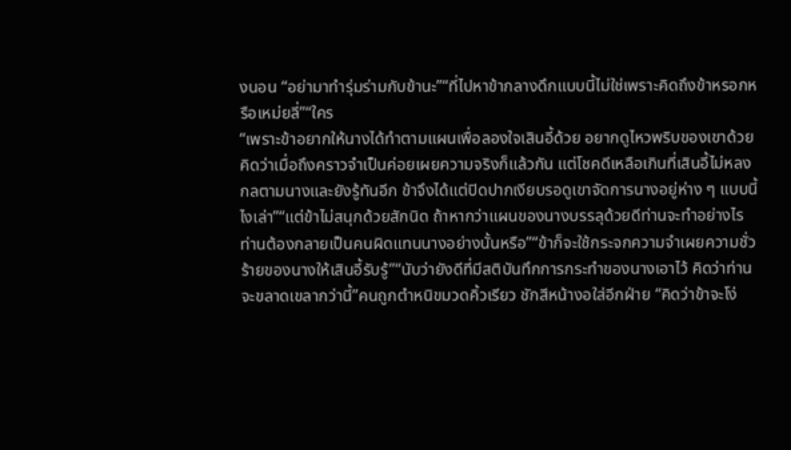งนอน “อย่ามาทำรุ่มร่ามกับข้านะ”“ที่ไปหาข้ากลางดึกแบบนี้ไม่ใช่เพราะคิดถึงข้าหรอกหรือเหม่ยลี่”“ใคร
“เพราะข้าอยากให้นางได้ทำตามแผนเพื่อลองใจเสินอี้ด้วย อยากดูไหวพริบของเขาด้วย คิดว่าเมื่อถึงคราวจำเป็นค่อยเผยความจริงก็แล้วกัน แต่โชคดีเหลือเกินที่เสินอี้ไม่หลงกลตามนางและยังรู้ทันอีก ข้าจึงได้แต่ปิดปากเงียบรอดูเขาจัดการนางอยู่ห่าง ๆ แบบนี้ไงเล่า”“แต่ข้าไม่สนุกด้วยสักนิด ถ้าหากว่าแผนของนางบรรลุด้วยดีท่านจะทำอย่างไร ท่านต้องกลายเป็นคนผิดแทนนางอย่างนั้นหรือ”“ข้าก็จะใช้กระจกความจำเผยความชั่วร้ายของนางให้เสินอี้รับรู้”“นับว่ายังดีที่มีสติบันทึกการกระทำของนางเอาไว้ คิดว่าท่านจะขลาดเขลากว่านี้”คนถูกตำหนิขมวดคิ้วเรียว ชักสีหน้างอใส่อีกฝ่าย “คิดว่าข้าจะโง่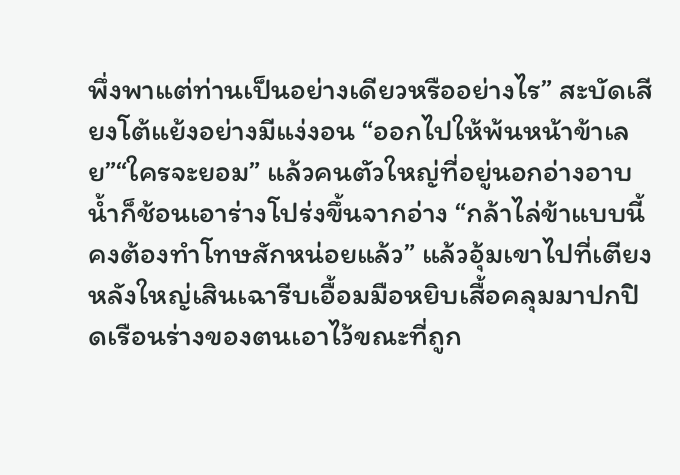พึ่งพาแต่ท่านเป็นอย่างเดียวหรืออย่างไร” สะบัดเสียงโต้แย้งอย่างมีแง่งอน “ออกไปให้พ้นหน้าข้าเลย”“ใครจะยอม” แล้วคนตัวใหญ่ที่อยู่นอกอ่างอาบน้ำก็ช้อนเอาร่างโปร่งขึ้นจากอ่าง “กล้าไล่ข้าแบบนี้คงต้องทำโทษสักหน่อยแล้ว” แล้วอุ้มเขาไปที่เตียงหลังใหญ่เสินเฉารีบเอื้อมมือหยิบเสื้อคลุมมาปกปิดเรือนร่างของตนเอาไว้ขณะที่ถูก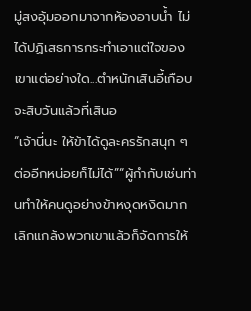มู่สงอุ้มออกมาจากห้องอาบน้ำ ไม่ได้ปฏิเสธการกระทำเอาแต่ใจของเขาแต่อย่างใด...ตำหนักเสินอี้เกือบจะสิบวันแล้วที่เสินอ
“เจ้านี่นะ ให้ข้าได้ดูละครรักสนุก ๆ ต่ออีกหน่อยก็ไม่ได้”“ผู้กำกับเช่นท่านทำให้คนดูอย่างข้าหงุดหงิดมาก เลิกแกล้งพวกเขาแล้วก็จัดการให้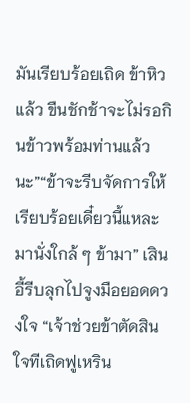มันเรียบร้อยเถิด ข้าหิวแล้ว ขืนชักช้าจะไม่รอกินข้าวพร้อมท่านแล้วนะ”“ข้าจะรีบจัดการให้เรียบร้อยเดี๋ยวนี้แหละ มานั่งใกล้ ๆ ข้ามา” เสินอี้รีบลุกไปจูงมือยอดดวงใจ “เจ้าช่วยข้าตัดสินใจทีเถิดฟูเหริน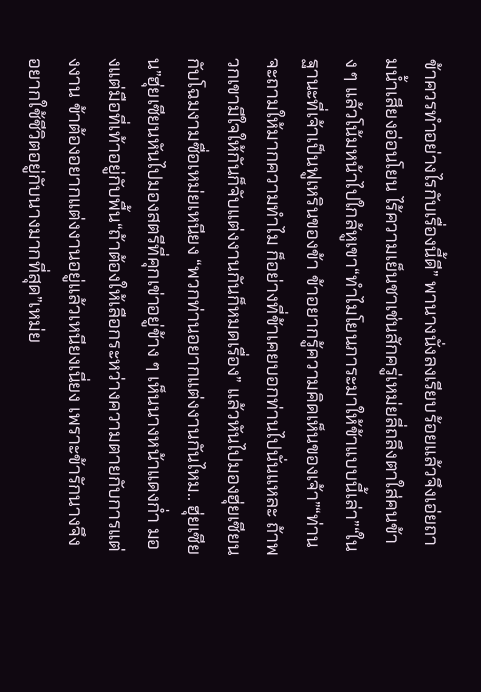ข้าควรทำอย่างไรกับเรื่องนี้ดี” พานางนั่งลงเรียบร้อยแล้วจึงเอ่ยถามน้ำเสียงอ่อนโยน ไร้ความเย็นชาเช่นสักครู่เหม่ยลี่ถลึงตาใส่คนข้าง ๆ แล้วโน้มหน้าไปใกล้หูเขา“ทำไมโยนภาระมาให้ข้าแบบนี้เล่า”“ในฐานะที่เจ้าเป็นฟูเหรินของข้า ข้าอยากรู้ความคิดเห็นของเจ้า”“ท่านจะถามให้มากความทำไม ก็อย่างที่ข้าเคยบอกท่านไปนั่นแหละ ถ้าพวกเขามีใจให้กันก็จับแต่งงานกันก็หมดเรื่อง” แล้วหันไปมองฮุ่ยเซียนกับโฉมงามซื่อเหม่ยเหนียง “พวกท่านอยากแต่งงานกันไหม.. ฮุ่ยเซียน”ฮุ่ยเซียนหันไปมองสตรีที่คุกเข่าอยู่ข้าง ๆ เห็นนางหน้าแดงก่ำ มองแต่มือที่เท้าอยู่กับพื้น“ถ้าต้องให้เลือกระหว่างความตายกับการแต่งงาน ข้าต้องอยากแต่งงานอยู่แล้วเหนียงเนี่ยง เพราะข้ารักนางจึงอยากใช้ชีวิตอยู่กับนางมากที่สุด”เหม่ย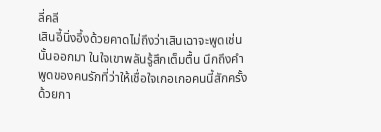ลี่คลี
เสินอี้นิ่งอึ้งด้วยคาดไม่ถึงว่าเสินเฉาจะพูดเช่นนั้นออกมา ในใจเขาพลันรู้สึกเต็มตื้น นึกถึงคำพูดของคนรักที่ว่าให้เชื่อใจเกอเกอคนนี้สักครั้ง ด้วยกา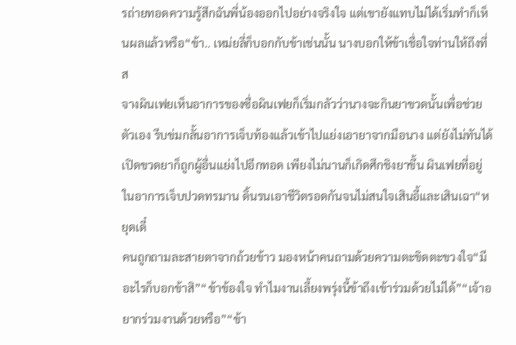รถ่ายทอดความรู้สึกฉันพี่น้องออกไปอย่างจริงใจ แต่เขายังแทบไม่ได้เริ่มทำก็เห็นผลแล้วหรือ“ข้า.. เหม่ยลี่ก็บอกกับข้าเช่นนั้น นางบอกให้ข้าเชื่อใจท่านให้ถึงที่ส
จางผินเฟยเห็นอาการของซื่อผินเฟยก็เริ่มกลัวว่านางจะกินยาขวดนั้นเพื่อช่วยตัวเอง รีบข่มกลั้นอาการเจ็บท้องแล้วเข้าไปแย่งเอายาจากมือนาง แต่ยังไม่ทันได้เปิดขวดยาก็ถูกผู้อื่นแย่งไปอีกทอด เพียงไม่นานก็เกิดศึกชิงยาขึ้น ผินเฟยที่อยู่ในอาการเจ็บปวดทรมาน ดิ้นรนเอาชีวิตรอดกันจนไม่สนใจเสินอี้และเสินเฉา“หยุดเดี๋
คนถูกถามละสายตาจากถ้วยข้าว มองหน้าคนถามด้วยความตะขิดตะขวงใจ“มีอะไรก็บอกข้าสิ”“ข้าข้องใจ ทำไมงานเลี้ยงพรุ่งนี้ข้าถึงเข้าร่วมด้วยไม่ได้”“เจ้าอยากร่วมงานด้วยหรือ”“ข้า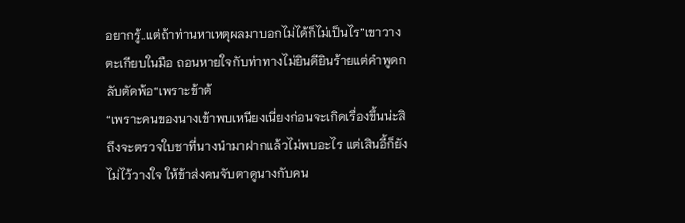อยากรู้..แต่ถ้าท่านหาเหตุผลมาบอกไม่ได้ก็ไม่เป็นไร”เขาวางตะเกียบในมือ ถอนหายใจกับท่าทางไม่ยินดียินร้ายแต่คำพูดกลับตัดพ้อ“เพราะข้าต้
“เพราะคนของนางเข้าพบเหนียงเนี่ยงก่อนจะเกิดเรื่องขึ้นน่ะสิ ถึงจะตรวจใบชาที่นางนำมาฝากแล้วไม่พบอะไร แต่เสินอี้ก็ยังไม่ไว้วางใจ ให้ข้าส่งคนจับตาดูนางกับคน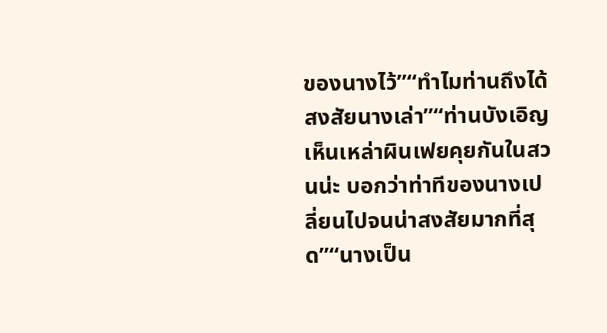ของนางไว้”“ทำไมท่านถึงได้สงสัยนางเล่า”“ท่านบังเอิญเห็นเหล่าผินเฟยคุยกันในสวนน่ะ บอกว่าท่าทีของนางเปลี่ยนไปจนน่าสงสัยมากที่สุด”“นางเป็น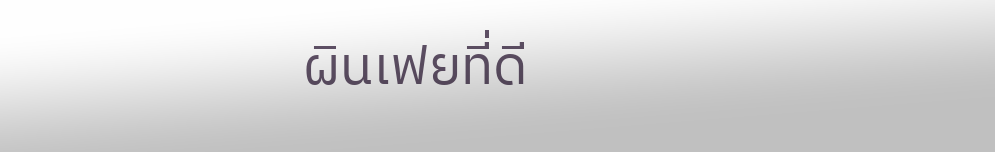ผินเฟยที่ดี